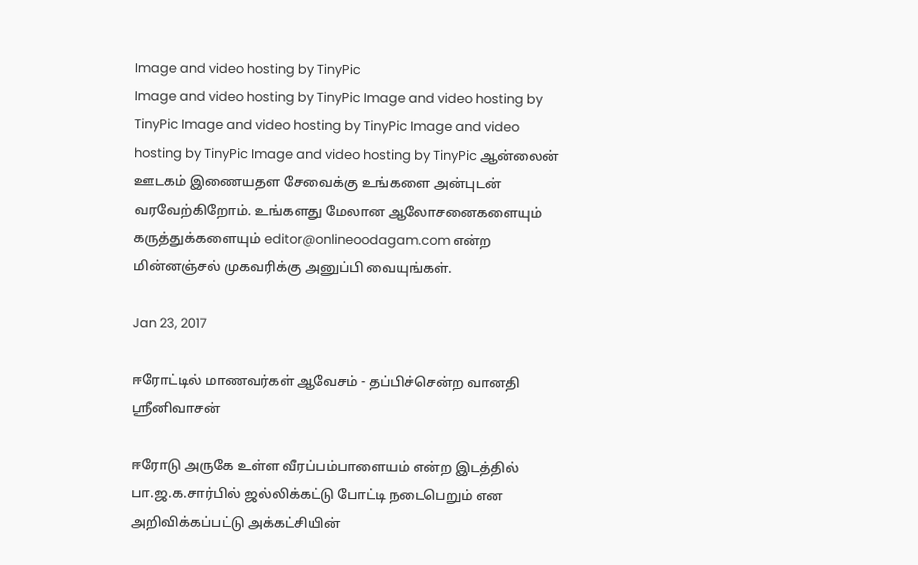Image and video hosting by TinyPic
Image and video hosting by TinyPic Image and video hosting by TinyPic Image and video hosting by TinyPic Image and video hosting by TinyPic Image and video hosting by TinyPic ஆன்லைன் ஊடகம் இணையதள சேவைக்கு உங்களை அன்புடன் வரவேற்கிறோம். உங்களது மேலான ஆலோசனைகளையும் கருத்துக்களையும் editor@onlineoodagam.com என்ற மின்னஞ்சல் முகவரிக்கு அனுப்பி வையுங்கள்.

Jan 23, 2017

ஈரோட்டில் மாணவர்கள் ஆவேசம் - தப்பிச்சென்ற வானதி ஸ்ரீனிவாசன்

ஈரோடு அருகே உள்ள வீரப்பம்பாளையம் என்ற இடத்தில் பா.ஜ.க.சார்பில் ஜல்லிக்கட்டு போட்டி நடைபெறும் என அறிவிக்கப்பட்டு அக்கட்சியின்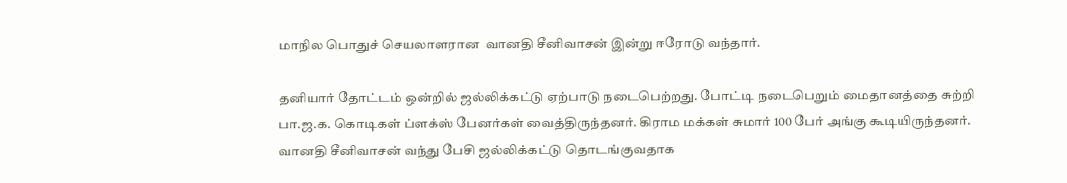மாநில பொதுச் செயலாளரான  வானதி சீனிவாசன் இன்று ஈரோடு வந்தார்.

தனியார் தோட்டம் ஒன்றில் ஜல்லிக்கட்டு ஏற்பாடு நடைபெற்றது. போட்டி நடைபெறும் மைதானத்தை சுற்றி பா.ஜ.க. கொடிகள் ப்ளக்ஸ் பேனர்கள் வைத்திருந்தனர். கிராம மக்கள் சுமார் 100 பேர் அங்கு கூடியிருந்தனர். வானதி சீனிவாசன் வந்து பேசி ஜல்லிக்கட்டு தொடங்குவதாக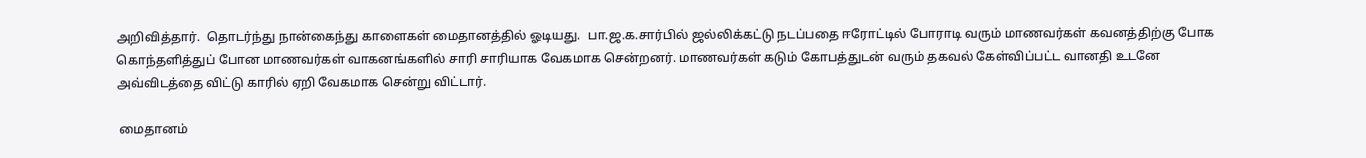அறிவித்தார்.  தொடர்ந்து நான்கைந்து காளைகள் மைதானத்தில் ஓடியது.  பா.ஜ.க.சார்பில் ஜல்லிக்கட்டு நடப்பதை ஈரோட்டில் போராடி வரும் மாணவர்கள் கவனத்திற்கு போக கொந்தளித்துப் போன மாணவர்கள் வாகனங்களில் சாரி சாரியாக வேகமாக சென்றனர். மாணவர்கள் கடும் கோபத்துடன் வரும் தகவல் கேள்விப்பட்ட வானதி உடனே அவ்விடத்தை விட்டு காரில் ஏறி வேகமாக சென்று விட்டார்.

 மைதானம்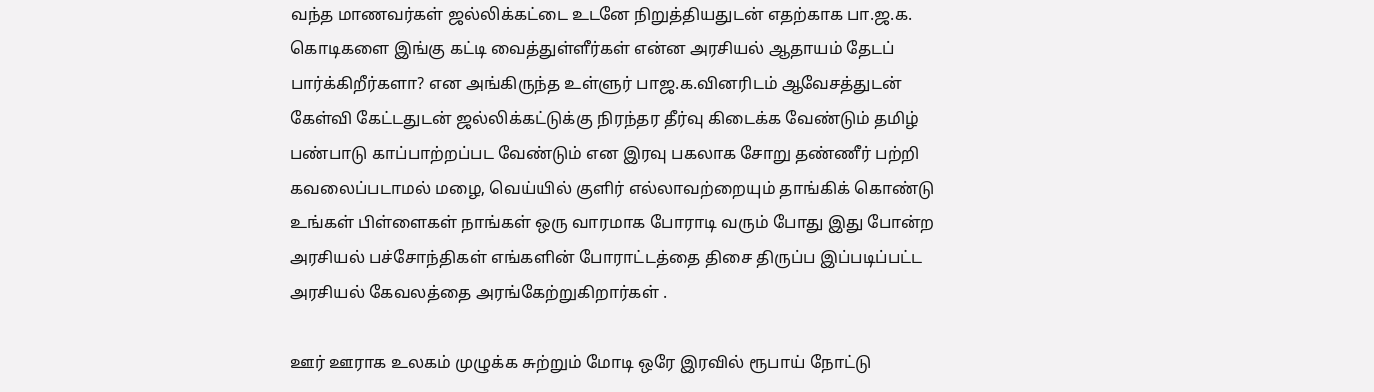வந்த மாணவர்கள் ஜல்லிக்கட்டை உடனே நிறுத்தியதுடன் எதற்காக பா.ஜ.க. கொடிகளை இங்கு கட்டி வைத்துள்ளீர்கள் என்ன அரசியல் ஆதாயம் தேடப் பார்க்கிறீர்களா? என அங்கிருந்த உள்ளுர் பாஜ.க.வினரிடம் ஆவேசத்துடன் கேள்வி கேட்டதுடன் ஜல்லிக்கட்டுக்கு நிரந்தர தீர்வு கிடைக்க வேண்டும் தமிழ் பண்பாடு காப்பாற்றப்பட வேண்டும் என இரவு பகலாக சோறு தண்ணீர் பற்றி கவலைப்படாமல் மழை, வெய்யில் குளிர் எல்லாவற்றையும் தாங்கிக் கொண்டு உங்கள் பிள்ளைகள் நாங்கள் ஒரு வாரமாக போராடி வரும் போது இது போன்ற அரசியல் பச்சோந்திகள் எங்களின் போராட்டத்தை திசை திருப்ப இப்படிப்பட்ட அரசியல் கேவலத்தை அரங்கேற்றுகிறார்கள் .

ஊர் ஊராக உலகம் முழுக்க சுற்றும் மோடி ஒரே இரவில் ரூபாய் நோட்டு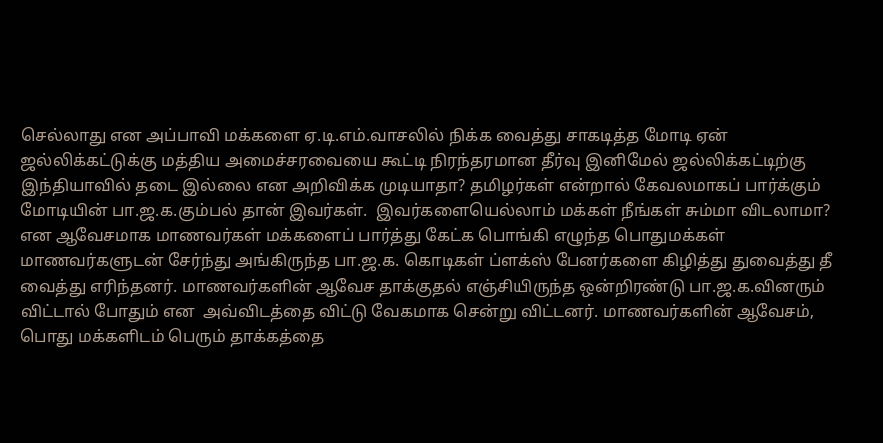செல்லாது என அப்பாவி மக்களை ஏ.டி.எம்.வாசலில் நிக்க வைத்து சாகடித்த மோடி ஏன் ஜல்லிக்கட்டுக்கு மத்திய அமைச்சரவையை கூட்டி நிரந்தரமான தீர்வு இனிமேல் ஜல்லிக்கட்டிற்கு இந்தியாவில் தடை இல்லை என அறிவிக்க முடியாதா? தமிழர்கள் என்றால் கேவலமாகப் பார்க்கும் மோடியின் பா.ஜ.க.கும்பல் தான் இவர்கள்.  இவர்களையெல்லாம் மக்கள் நீங்கள் சும்மா விடலாமா? என ஆவேசமாக மாணவர்கள் மக்களைப் பார்த்து கேட்க பொங்கி எழுந்த பொதுமக்கள் மாணவர்களுடன் சேர்ந்து அங்கிருந்த பா.ஜ.க. கொடிகள் ப்ளக்ஸ் பேனர்களை கிழித்து துவைத்து தீ வைத்து எரிந்தனர். மாணவர்களின் ஆவேச தாக்குதல் எஞ்சியிருந்த ஒன்றிரண்டு பா.ஜ.க.வினரும் விட்டால் போதும் என  அவ்விடத்தை விட்டு வேகமாக சென்று விட்டனர். மாணவர்களின் ஆவேசம், பொது மக்களிடம் பெரும் தாக்கத்தை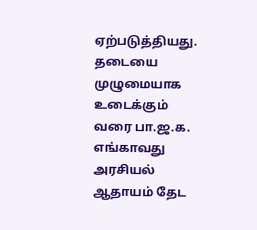ஏற்படுத்தியது. தடையை முழுமையாக உடைக்கும் வரை பா.ஜ.க. எங்காவது அரசியல் ஆதாயம் தேட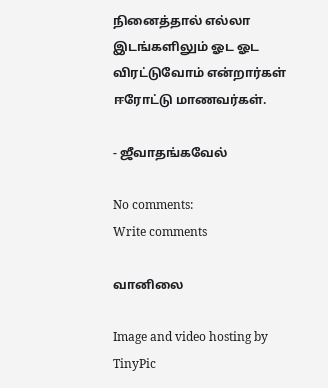நினைத்தால் எல்லா இடங்களிலும் ஓட ஓட விரட்டுவோம் என்றார்கள் ஈரோட்டு மாணவர்கள்.

- ஜீவாதங்கவேல்

No comments:
Write comments

வானிலை

Image and video hosting by TinyPic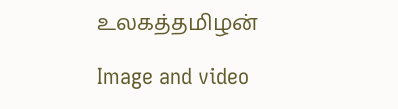உலகத்தமிழன்

Image and video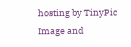hosting by TinyPic
Image and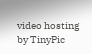video hosting by TinyPic